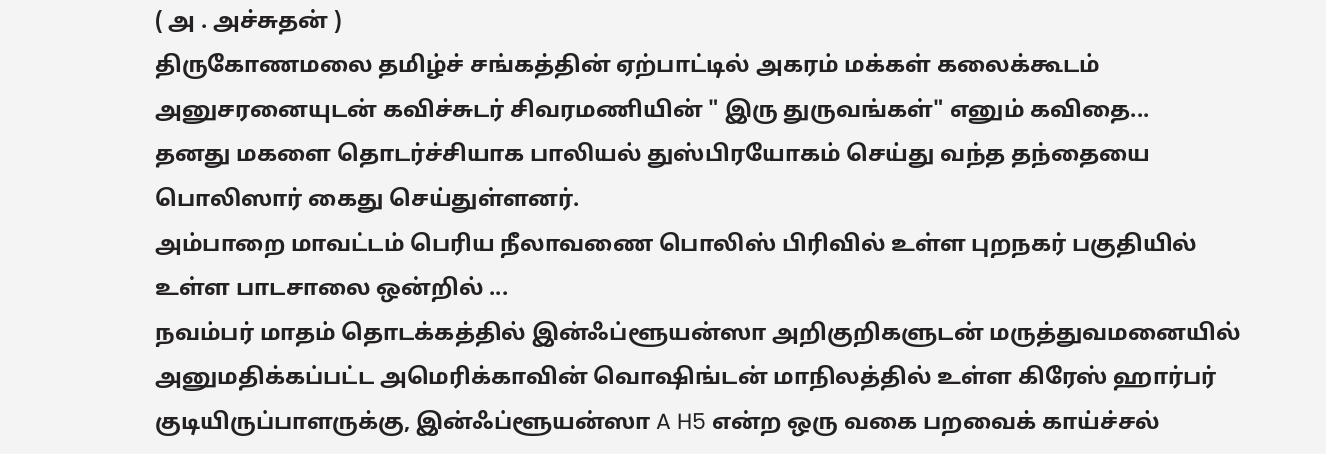( அ . அச்சுதன் )
திருகோணமலை தமிழ்ச் சங்கத்தின் ஏற்பாட்டில் அகரம் மக்கள் கலைக்கூடம் அனுசரனையுடன் கவிச்சுடர் சிவரமணியின் " இரு துருவங்கள்" எனும் கவிதை...
தனது மகளை தொடர்ச்சியாக பாலியல் துஸ்பிரயோகம் செய்து வந்த தந்தையை பொலிஸார் கைது செய்துள்ளனர்.
அம்பாறை மாவட்டம் பெரிய நீலாவணை பொலிஸ் பிரிவில் உள்ள புறநகர் பகுதியில் உள்ள பாடசாலை ஒன்றில் ...
நவம்பர் மாதம் தொடக்கத்தில் இன்ஃப்ளூயன்ஸா அறிகுறிகளுடன் மருத்துவமனையில் அனுமதிக்கப்பட்ட அமெரிக்காவின் வொஷிங்டன் மாநிலத்தில் உள்ள கிரேஸ் ஹார்பர் குடியிருப்பாளருக்கு, இன்ஃப்ளூயன்ஸா A H5 என்ற ஒரு வகை பறவைக் காய்ச்சல்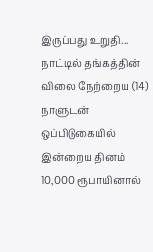இருப்பது உறுதி...
நாட்டில் தங்கத்தின் விலை நேற்றைய (14) நாளுடன் ஒப்பிடுகையில் இன்றைய தினம் 10,000 ரூபாயினால்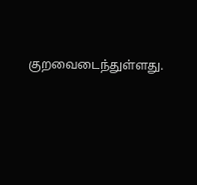குறவைடைந்துள்ளது.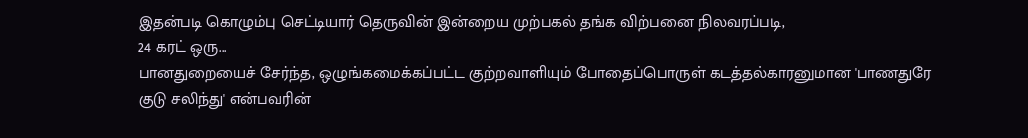இதன்படி கொழும்பு செட்டியார் தெருவின் இன்றைய முற்பகல் தங்க விற்பனை நிலவரப்படி,
24 கரட் ஒரு...
பானதுறையைச் சேர்ந்த, ஒழுங்கமைக்கப்பட்ட குற்றவாளியும் போதைப்பொருள் கடத்தல்காரனுமான 'பாணதுரே குடு சலிந்து' என்பவரின்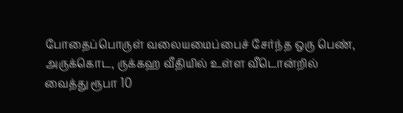போதைப்பொருள் வலையமைப்பைச் சேர்ந்த ஒரு பெண், அருக்கொட, ருக்கஹ வீதியில் உள்ள வீடொன்றில் வைத்து ரூபா 10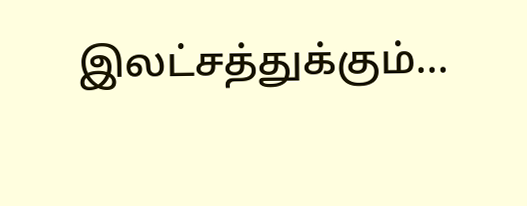இலட்சத்துக்கும்...